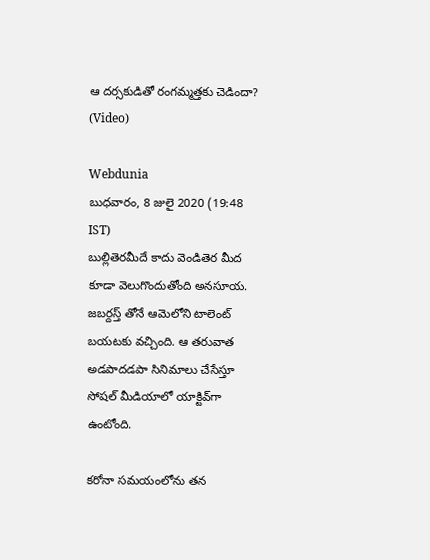ఆ దర్సకుడితో రంగమ్మత్తకు చెడిందా? (Video)

Webdunia
బుధవారం, 8 జులై 2020 (19:48 IST)
బుల్లితెరమీదే కాదు వెండితెర మీద కూడా వెలుగొందుతోంది అనసూయ. జబర్దస్త్ తోనే ఆమెలోని టాలెంట్ బయటకు వచ్చింది. ఆ తరువాత అడపాదడపా సినిమాలు చేసేస్తూ సోషల్ మీడియాలో యాక్టివ్‌గా ఉంటోంది.

కరోనా సమయంలోను తన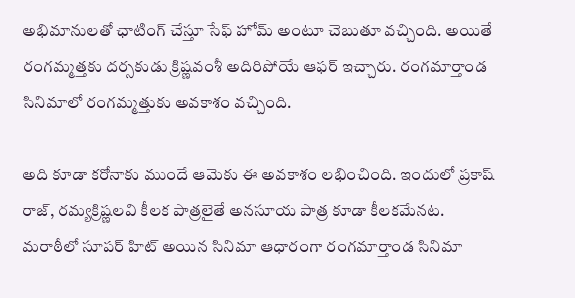అభిమానులతో ఛాటింగ్ చేస్తూ సేఫ్ హోమ్ అంటూ చెబుతూ వచ్చింది. అయితే రంగమ్మత్తకు దర్సకుడు క్రిష్ణవంశీ అదిరిపోయే ఆఫర్ ఇచ్చారు. రంగమార్తాండ సినిమాలో రంగమ్మత్తుకు అవకాశం వచ్చింది.

అది కూడా కరోనాకు ముందే ఆమెకు ఈ అవకాశం లభించింది. ఇందులో ప్రకాష్ రాజ్, రమ్యక్రిష్ణలవి కీలక పాత్రలైతే అనసూయ పాత్ర కూడా కీలకమేనట. మరాఠీలో సూపర్ హిట్ అయిన సినిమా ఆధారంగా రంగమార్తాండ సినిమా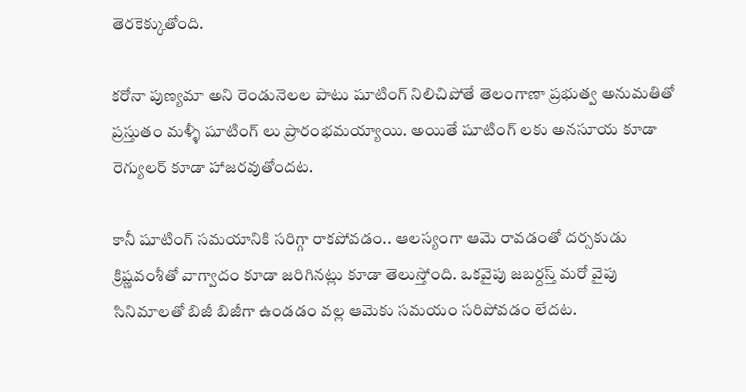తెరకెక్కుతోంది.

కరోనా పుణ్యమా అని రెండునెలల పాటు షూటింగ్ నిలిచిపోతే తెలంగాణా ప్రభుత్వ అనుమతితో ప్రస్తుతం మళ్ళీ షూటింగ్ లు ప్రారంభమయ్యాయి. అయితే షూటింగ్ లకు అనసూయ కూడా రెగ్యులర్ కూడా హాజరవుతోందట.

కానీ షూటింగ్ సమయానికి సరిగ్గా రాకపోవడం.. ఆలస్యంగా ఆమె రావడంతో దర్సకుడు క్రిష్ణవంశీతో వాగ్వాదం కూడా జరిగినట్లు కూడా తెలుస్తోంది. ఒకవైపు జబర్దస్త్ మరో వైపు సినిమాలతో బిజీ బిజీగా ఉండడం వల్ల ఆమెకు సమయం సరిపోవడం లేదట.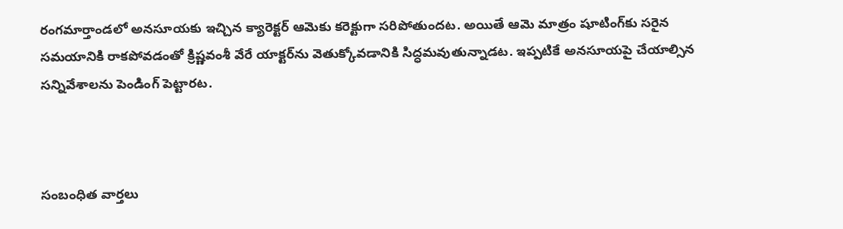రంగమార్తాండలో అనసూయకు ఇచ్చిన క్యారెక్టర్ ఆమెకు కరెక్టుగా సరిపోతుందట. అయితే ఆమె మాత్రం షూటింగ్‌కు సరైన సమయానికి రాకపోవడంతో క్రిష్ణవంశీ వేరే యాక్టర్‌ను వెతుక్కోవడానికి సిద్ధమవుతున్నాడట. ఇప్పటికే అనసూయపై చేయాల్సిన సన్నివేశాలను పెండింగ్ పెట్టారట.



సంబంధిత వార్తలు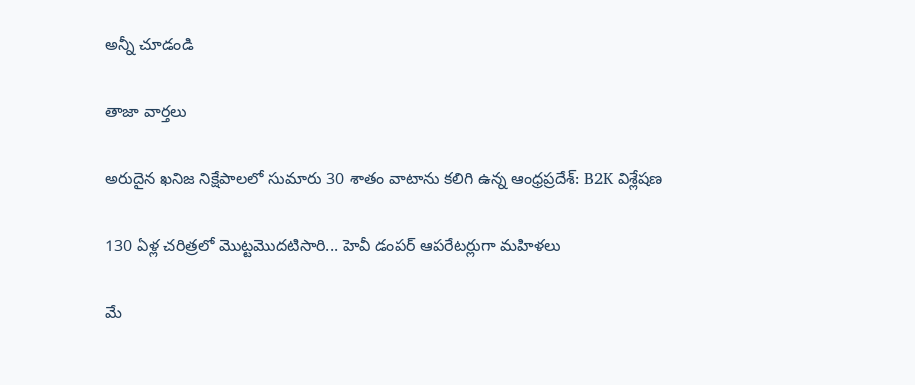అన్నీ చూడండి

తాజా వార్తలు

అరుదైన ఖనిజ నిక్షేపాలలో సుమారు 30 శాతం వాటాను కలిగి ఉన్న ఆంధ్రప్రదేశ్: B2K విశ్లేషణ

130 ఏళ్ల చరిత్రలో మొట్టమొదటిసారి... హెవీ డంపర్ ఆపరేటర్లుగా మహిళలు

మే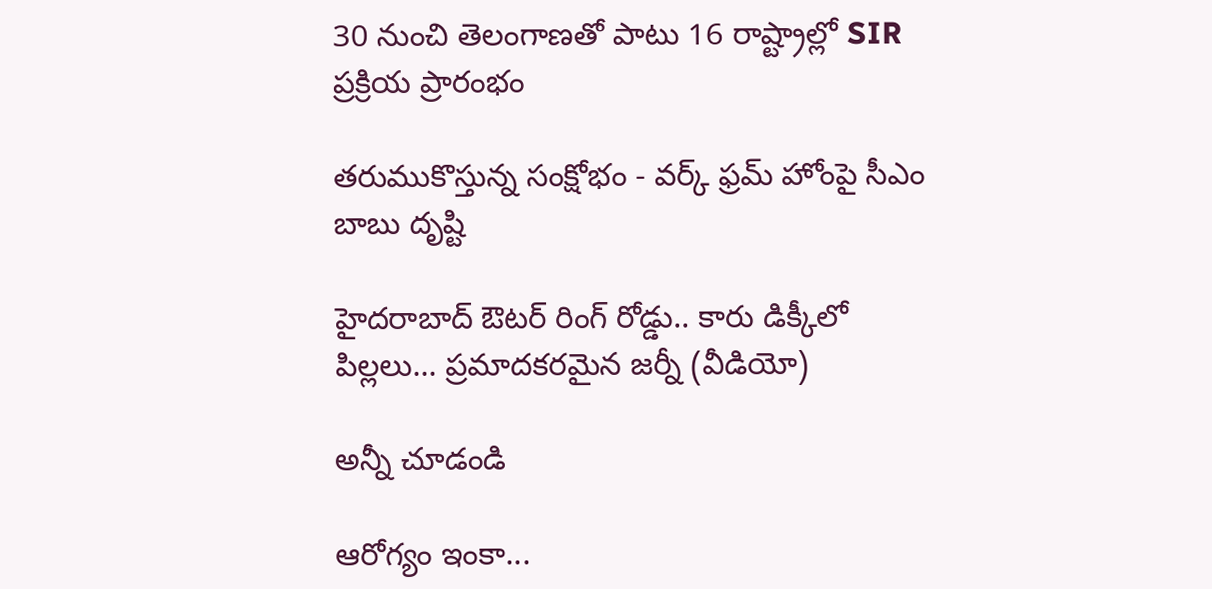30 నుంచి తెలంగాణతో పాటు 16 రాష్ట్రాల్లో SIR ప్రక్రియ ప్రారంభం

తరుముకొస్తున్న సంక్షోభం - వర్క్ ఫ్రమ్ హోంపై సీఎం బాబు దృష్టి

హైదరాబాద్ ఔటర్ రింగ్ రోడ్డు.. కారు డిక్కీలో పిల్లలు... ప్రమాదకరమైన జర్నీ (వీడియో)

అన్నీ చూడండి

ఆరోగ్యం ఇంకా...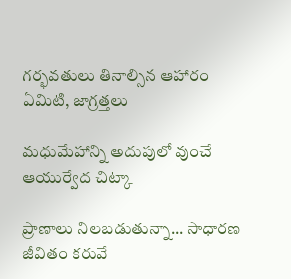గర్భవతులు తినాల్సిన ఆహారం ఏమిటి, జాగ్రత్తలు

మధుమేహాన్ని అదుపులో వుంచే ఆయుర్వేద చిట్కా

ప్రాణాలు నిలబడుతున్నా... సాధారణ జీవితం కరువే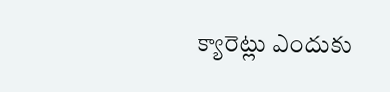క్యారెట్లు ఎందుకు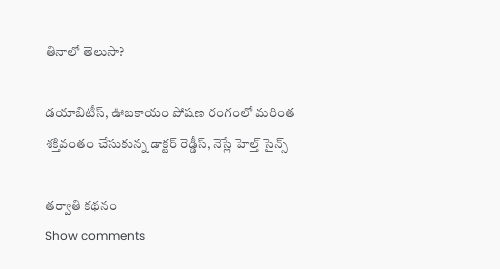తినాలో తెలుసా?

డయాబిటీస్, ఊబకాయం పోషణ రంగంలో మరింత శక్తివంతం చేసుకున్న డాక్టర్ రెడ్డీస్, నెస్లే హెల్త్ సైన్స్

తర్వాతి కథనం
Show comments